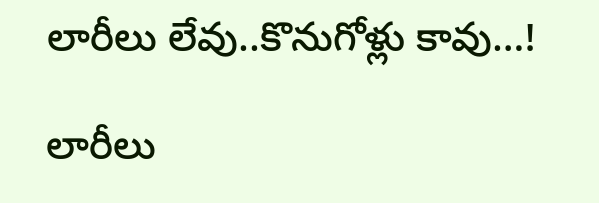లారీలు లేవు..కొనుగోళ్లు కావు…!

లారీలు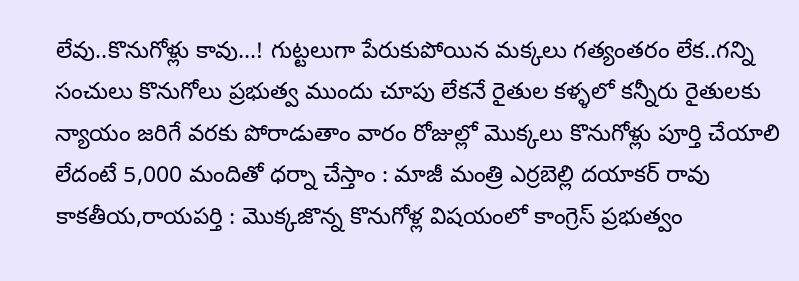లేవు..కొనుగోళ్లు కావు...! గుట్టలుగా పేరుకుపోయిన మక్కలు గత్యంతరం లేక..గన్ని సంచులు కొనుగోలు ప్రభుత్వ ముందు చూపు లేకనే రైతుల కళ్ళలో కన్నీరు రైతులకు న్యాయం జరిగే వరకు పోరాడుతాం వారం రోజుల్లో మొక్కలు కొనుగోళ్లు పూర్తి చేయాలి లేదంటే 5,000 మందితో ధర్నా చేస్తాం : మాజీ మంత్రి ఎర్రబెల్లి దయాకర్ రావు కాకతీయ,రాయపర్తి : మొక్కజొన్న కొనుగోళ్ల విషయంలో కాంగ్రెస్ ప్రభుత్వం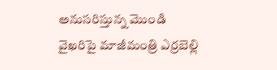అనుసరిస్తున్న మొండి వైఖరిపై మాజీమంత్రి ఎర్రబెల్లి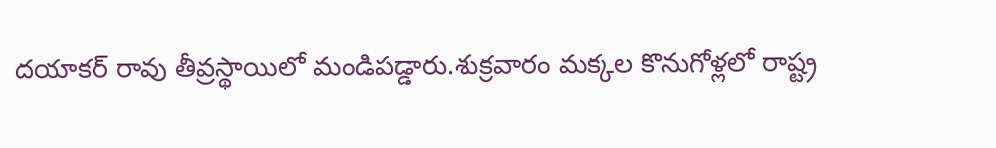దయాకర్ రావు తీవ్రస్థాయిలో మండిపడ్డారు.శుక్రవారం మక్కల కొనుగోళ్లలో రాష్ట్ర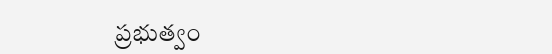ప్రభుత్వం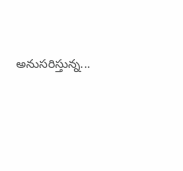అనుసరిస్తున్న...